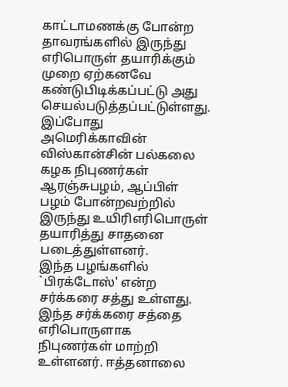காட்டாமணக்கு போன்ற தாவரங்களில் இருந்து எரிபொருள் தயாரிக்கும் முறை ஏற்கனவே கண்டுபிடிக்கப்பட்டு அது செயல்படுத்தப்பட்டுள்ளது. இப்போது அமெரிக்காவின் விஸ்கான்சின் பல்கலை கழக நிபுணர்கள் ஆரஞ்சுபழம், ஆப்பிள் பழம் போன்றவற்றில் இருந்து உயிரிஎரிபொருள் தயாரித்து சாதனை படைத்துள்ளனர்.
இந்த பழங்களில் `பிரக்டோஸ்' என்ற சர்க்கரை சத்து உள்ளது. இந்த சர்க்கரை சத்தை எரிபொருளாக நிபுணர்கள் மாற்றி உள்ளனர். ஈத்தனாலை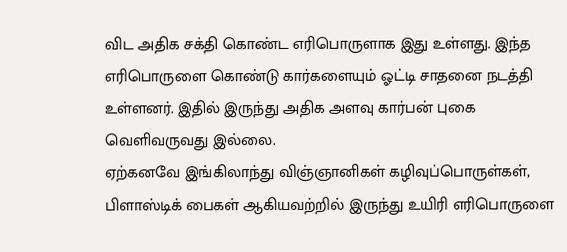விட அதிக சக்தி கொண்ட எரிபொருளாக இது உள்ளது. இந்த எரிபொருளை கொண்டு கார்களையும் ஓட்டி சாதனை நடத்தி உள்ளனர். இதில் இருந்து அதிக அளவு கார்பன் புகை வெளிவருவது இல்லை.
ஏற்கனவே இங்கிலாந்து விஞ்ஞானிகள் கழிவுப்பொருள்கள், பிளாஸ்டிக் பைகள் ஆகியவற்றில் இருந்து உயிரி எரிபொருளை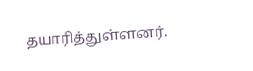தயாரித்துள்ளனர்.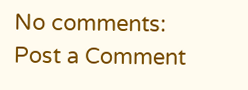No comments:
Post a Comment